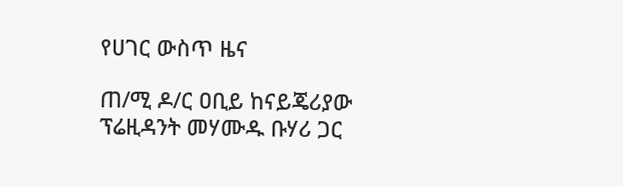የሀገር ውስጥ ዜና

ጠ/ሚ ዶ/ር ዐቢይ ከናይጄሪያው ፕሬዚዳንት መሃሙዱ ቡሃሪ ጋር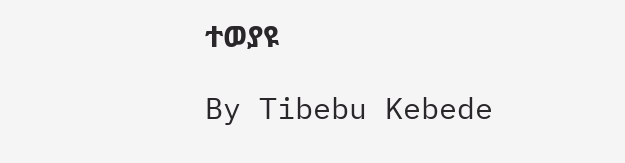ተወያዩ

By Tibebu Kebede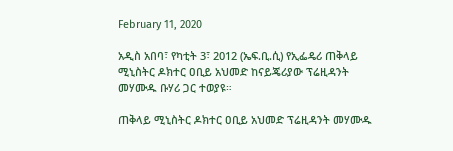February 11, 2020

አዲስ አበባ፣ የካቲት 3፣ 2012 (ኤፍ.ቢ.ሲ) የኢፌዴሪ ጠቅላይ ሚኒስትር ዶክተር ዐቢይ አህመድ ከናይጄሪያው ፕሬዚዳንት መሃሙዱ ቡሃሪ ጋር ተወያዩ።

ጠቅላይ ሚኒስትር ዶክተር ዐቢይ አህመድ ፕሬዚዳንት መሃሙዱ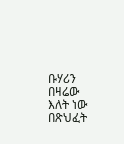ቡሃሪን በዛሬው እለት ነው በጽህፈት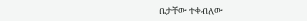ቤታቸው ተቀብለው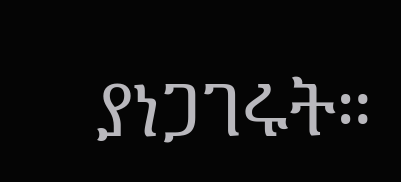ያነጋገሩት።